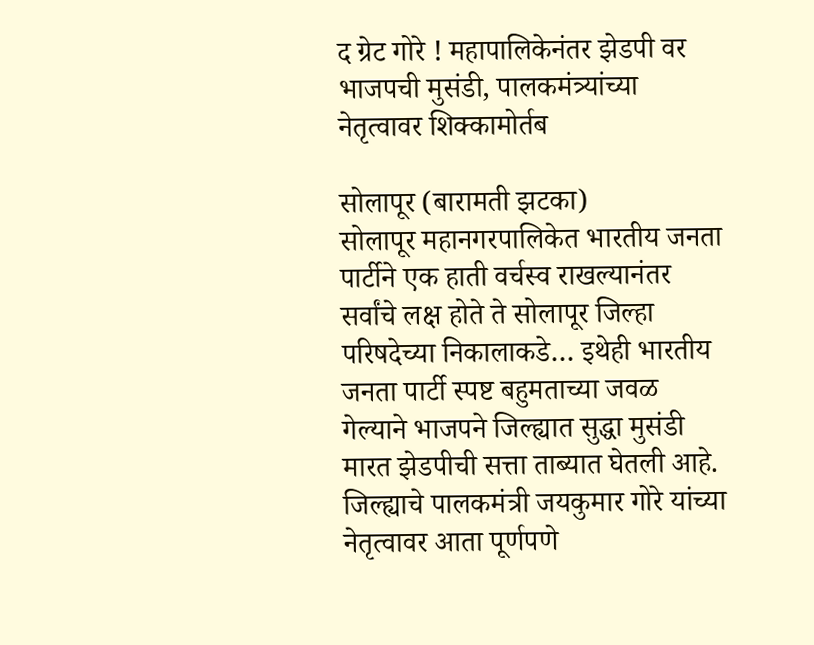द ग्रेट गोरे ! महापालिकेनंतर झेडपी वर भाजपची मुसंडी, पालकमंत्र्यांच्या नेतृत्वावर शिक्कामोर्तब

सोलापूर (बारामती झटका)
सोलापूर महानगरपालिकेत भारतीय जनता पार्टीने एक हाती वर्चस्व राखल्यानंतर सर्वांचे लक्ष होते ते सोलापूर जिल्हा परिषदेच्या निकालाकडे… इथेही भारतीय जनता पार्टी स्पष्ट बहुमताच्या जवळ गेल्याने भाजपने जिल्ह्यात सुद्धा मुसंडी मारत झेडपीची सत्ता ताब्यात घेतली आहे.
जिल्ह्याचे पालकमंत्री जयकुमार गोरे यांच्या नेतृत्वावर आता पूर्णपणे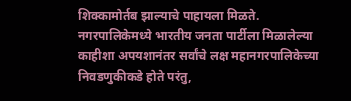शिक्कामोर्तब झाल्याचे पाहायला मिळते.
नगरपालिकेमध्ये भारतीय जनता पार्टीला मिळालेल्या काहीशा अपयशानंतर सर्वांचे लक्ष महानगरपालिकेच्या निवडणुकीकडे होते परंतु,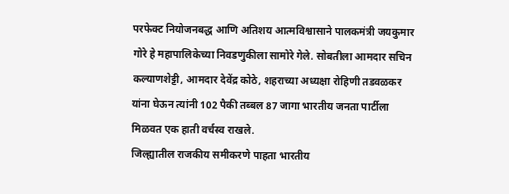परफेक्ट नियोजनबद्ध आणि अतिशय आत्मविश्वासाने पालकमंत्री जयकुमार गोरे हे महापालिकेच्या निवडणुकीला सामोरे गेले. सोबतीला आमदार सचिन कल्याणशेट्टी, आमदार देवेंद्र कोठे, शहराच्या अध्यक्षा रोहिणी तडवळकर यांना घेऊन त्यांनी 102 पैकी तब्बल 87 जागा भारतीय जनता पार्टीला मिळवत एक हाती वर्चस्व राखले.
जिल्ह्यातील राजकीय समीकरणे पाहता भारतीय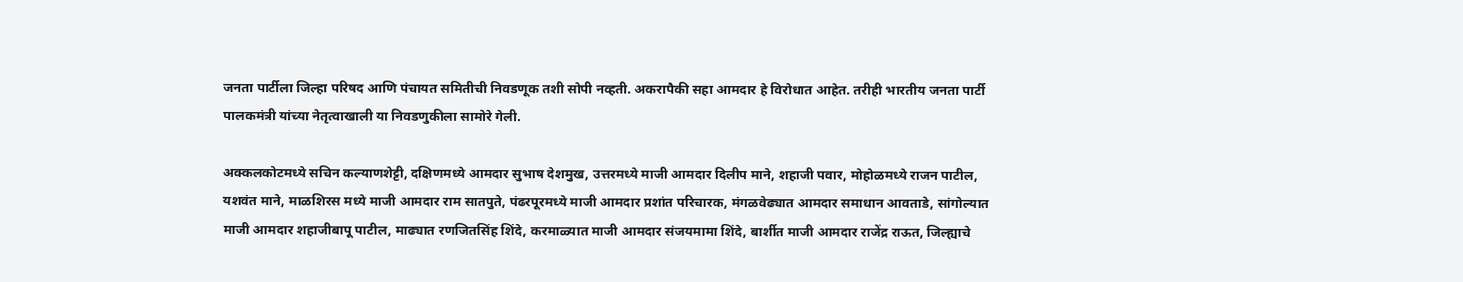जनता पार्टीला जिल्हा परिषद आणि पंचायत समितीची निवडणूक तशी सोपी नव्हती. अकरापैकी सहा आमदार हे विरोधात आहेत. तरीही भारतीय जनता पार्टी पालकमंत्री यांच्या नेतृत्वाखाली या निवडणुकीला सामोरे गेली.

अक्कलकोटमध्ये सचिन कल्याणशेट्टी, दक्षिणमध्ये आमदार सुभाष देशमुख, उत्तरमध्ये माजी आमदार दिलीप माने, शहाजी पवार, मोहोळमध्ये राजन पाटील, यशवंत माने, माळशिरस मध्ये माजी आमदार राम सातपुते, पंढरपूरमध्ये माजी आमदार प्रशांत परिचारक, मंगळवेढ्यात आमदार समाधान आवताडे, सांगोल्यात माजी आमदार शहाजीबापू पाटील, माढ्यात रणजितसिंह शिंदे, करमाळ्यात माजी आमदार संजयमामा शिंदे, बार्शीत माजी आमदार राजेंद्र राऊत, जिल्ह्याचे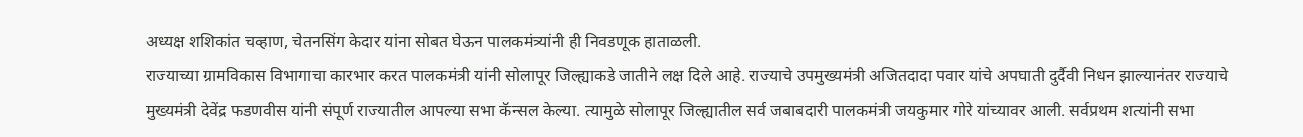अध्यक्ष शशिकांत चव्हाण, चेतनसिंग केदार यांना सोबत घेऊन पालकमंत्र्यांनी ही निवडणूक हाताळली.
राज्याच्या ग्रामविकास विभागाचा कारभार करत पालकमंत्री यांनी सोलापूर जिल्ह्याकडे जातीने लक्ष दिले आहे. राज्याचे उपमुख्यमंत्री अजितदादा पवार यांचे अपघाती दुर्दैवी निधन झाल्यानंतर राज्याचे मुख्यमंत्री देवेंद्र फडणवीस यांनी संपूर्ण राज्यातील आपल्या सभा कॅन्सल केल्या. त्यामुळे सोलापूर जिल्ह्यातील सर्व जबाबदारी पालकमंत्री जयकुमार गोरे यांच्यावर आली. सर्वप्रथम शत्यांनी सभा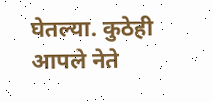घेतल्या. कुठेही आपले नेते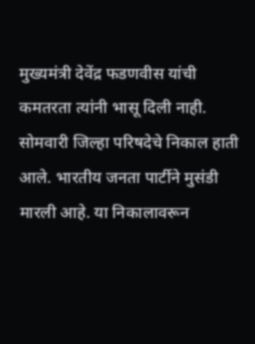मुख्यमंत्री देवेंद्र फडणवीस यांची कमतरता त्यांनी भासू दिली नाही.
सोमवारी जिल्हा परिषदेचे निकाल हाती आले. भारतीय जनता पार्टीने मुसंडी मारली आहे. या निकालावरून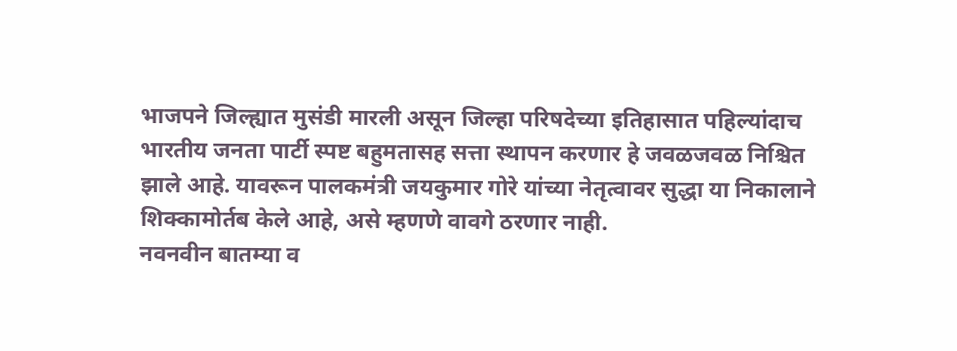भाजपने जिल्ह्यात मुसंडी मारली असून जिल्हा परिषदेच्या इतिहासात पहिल्यांदाच भारतीय जनता पार्टी स्पष्ट बहुमतासह सत्ता स्थापन करणार हे जवळजवळ निश्चित झाले आहे. यावरून पालकमंत्री जयकुमार गोरे यांच्या नेतृत्वावर सुद्धा या निकालाने शिक्कामोर्तब केले आहे, असे म्हणणे वावगे ठरणार नाही.
नवनवीन बातम्या व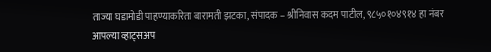ताज्या घडामोडी पाहण्याकरिता बारामती झटका, संपादक – श्रीनिवास कदम पाटील, ९८५०१०४९१४ हा नंबर आपल्या व्हाट्सअप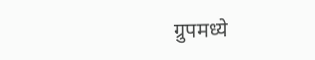ग्रुपमध्ये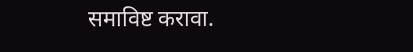समाविष्ट करावा.